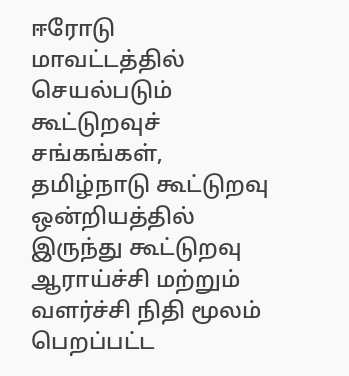ஈரோடு மாவட்டத்தில் செயல்படும் கூட்டுறவுச் சங்கங்கள், தமிழ்நாடு கூட்டுறவு ஒன்றியத்தில் இருந்து கூட்டுறவு ஆராய்ச்சி மற்றும் வளர்ச்சி நிதி மூலம் பெறப்பட்ட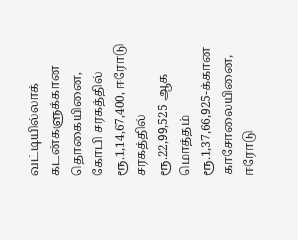வட்டியில்லாக் கடன்களுக்கான தொகையினை, கோபி சரகத்தில் ரூ.1,14,67,400, ஈரோடு சரகத்தில் ரூ.22,99,525 ஆக மொத்தம் ரூ.1,37,66,925-க்கான காசோலையினை, ஈரோடு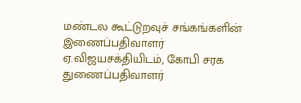மண்டல கூட்டுறவுச் சங்கங்களின் இணைப்பதிவாளர் ஏ.விஜயசக்தியிடம், கோபி சரக துணைப்பதிவாளர்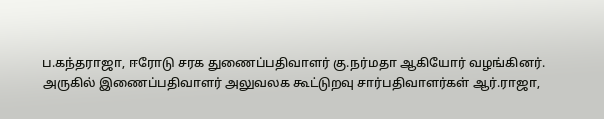ப.கந்தராஜா, ஈரோடு சரக துணைப்பதிவாளர் கு.நர்மதா ஆகியோர் வழங்கினர்.
அருகில் இணைப்பதிவாளர் அலுவலக கூட்டுறவு சார்பதிவாளர்கள் ஆர்.ராஜா,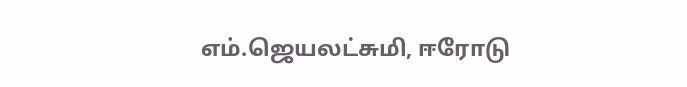எம்.ஜெயலட்சுமி, ஈரோடு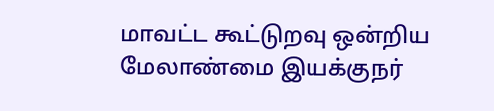மாவட்ட கூட்டுறவு ஒன்றிய மேலாண்மை இயக்குநர்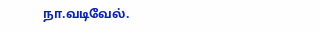நா.வடிவேல்.